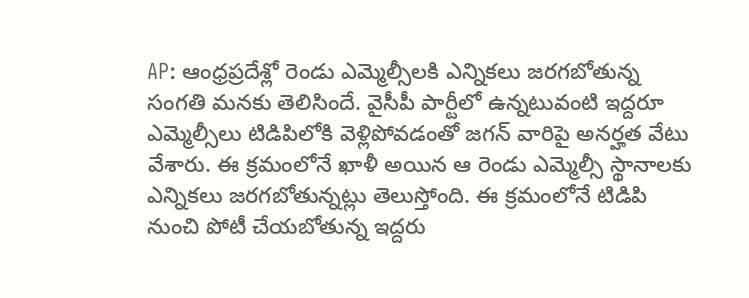AP: ఆంధ్రప్రదేశ్లో రెండు ఎమ్మెల్సీలకి ఎన్నికలు జరగబోతున్న సంగతి మనకు తెలిసిందే. వైసీపీ పార్టీలో ఉన్నటువంటి ఇద్దరూ ఎమ్మెల్సీలు టిడిపిలోకి వెళ్లిపోవడంతో జగన్ వారిపై అనర్హత వేటు వేశారు. ఈ క్రమంలోనే ఖాళీ అయిన ఆ రెండు ఎమ్మెల్సీ స్థానాలకు ఎన్నికలు జరగబోతున్నట్లు తెలుస్తోంది. ఈ క్రమంలోనే టిడిపి నుంచి పోటీ చేయబోతున్న ఇద్దరు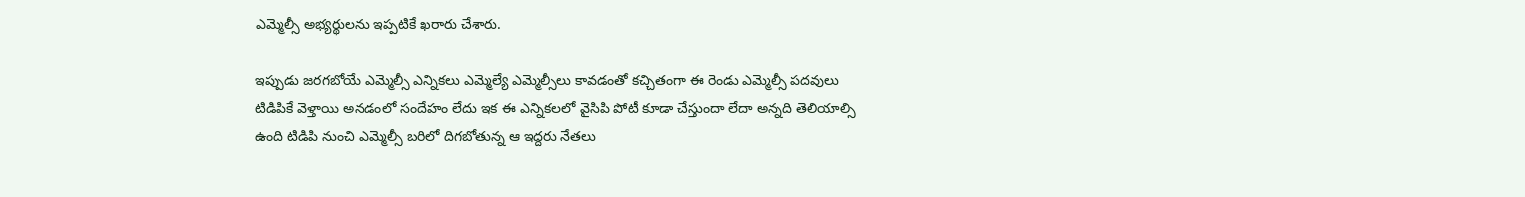ఎమ్మెల్సీ అభ్యర్థులను ఇప్పటికే ఖరారు చేశారు.

ఇప్పుడు జరగబోయే ఎమ్మెల్సీ ఎన్నికలు ఎమ్మెల్యే ఎమ్మెల్సీలు కావడంతో కచ్చితంగా ఈ రెండు ఎమ్మెల్సీ పదవులు టిడిపికే వెళ్తాయి అనడంలో సందేహం లేదు ఇక ఈ ఎన్నికలలో వైసిపి పోటీ కూడా చేస్తుందా లేదా అన్నది తెలియాల్సి ఉంది టిడిపి నుంచి ఎమ్మెల్సీ బరిలో దిగబోతున్న ఆ ఇద్దరు నేతలు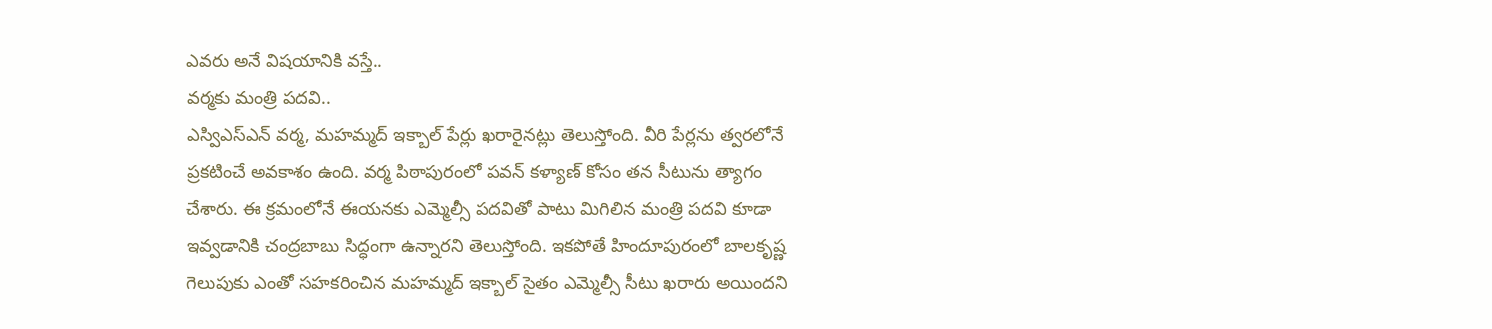ఎవరు అనే విషయానికి వస్తే..
వర్మకు మంత్రి పదవి..
ఎస్విఎస్ఎన్ వర్మ, మహమ్మద్ ఇక్బాల్ పేర్లు ఖరారైనట్లు తెలుస్తోంది. వీరి పేర్లను త్వరలోనే ప్రకటించే అవకాశం ఉంది. వర్మ పిఠాపురంలో పవన్ కళ్యాణ్ కోసం తన సీటును త్యాగం చేశారు. ఈ క్రమంలోనే ఈయనకు ఎమ్మెల్సీ పదవితో పాటు మిగిలిన మంత్రి పదవి కూడా ఇవ్వడానికి చంద్రబాబు సిద్ధంగా ఉన్నారని తెలుస్తోంది. ఇకపోతే హిందూపురంలో బాలకృష్ణ గెలుపుకు ఎంతో సహకరించిన మహమ్మద్ ఇక్బాల్ సైతం ఎమ్మెల్సీ సీటు ఖరారు అయిందని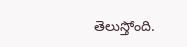తెలుస్తోంది.